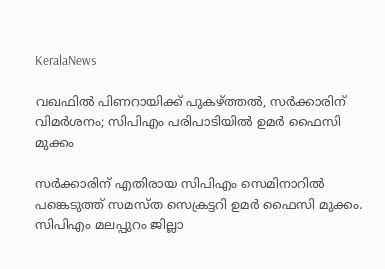KeralaNews

വഖഫിൽ പിണറായിക്ക് പുകഴ്ത്തല്‍, സര്‍ക്കാരിന് വിമര്‍ശനം; സിപിഎം പരിപാടിയില്‍ ഉമര്‍ ഫൈസി മുക്കം

സര്‍ക്കാരിന് എതിരായ സിപിഎം സെമിനാറില്‍ പങ്കെടുത്ത് സമസ്ത സെക്രട്ടറി ഉമര്‍ ഫൈസി മുക്കം. സിപിഎം മലപ്പുറം ജില്ലാ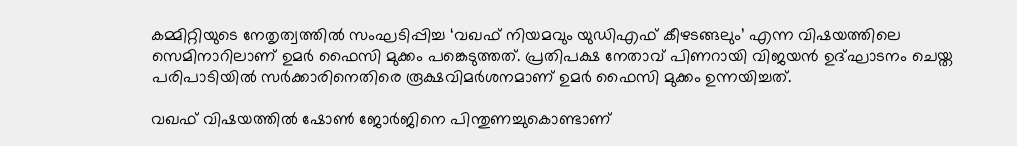കമ്മിറ്റിയുടെ നേതൃത്വത്തില്‍ സംഘടിപ്പിച്ച ‘വഖഫ് നിയമവും യുഡിഎഫ് കീഴടങ്ങലും’ എന്ന വിഷയത്തിലെ സെമിനാറിലാണ് ഉമര്‍ ഫൈസി മുക്കം പങ്കെടുത്തത്. പ്രതിപക്ഷ നേതാവ് പിണറായി വിജയന്‍ ഉദ്ഘാടനം ചെയ്ത പരിപാടിയില്‍ സര്‍ക്കാരിനെതിരെ രൂക്ഷവിമര്‍ശനമാണ് ഉമര്‍ ഫൈസി മുക്കം ഉന്നയിച്ചത്.

വഖഫ് വിഷയത്തില്‍ ഷോണ്‍ ജോര്‍ജിനെ പിന്തുണച്ചുകൊണ്ടാണ്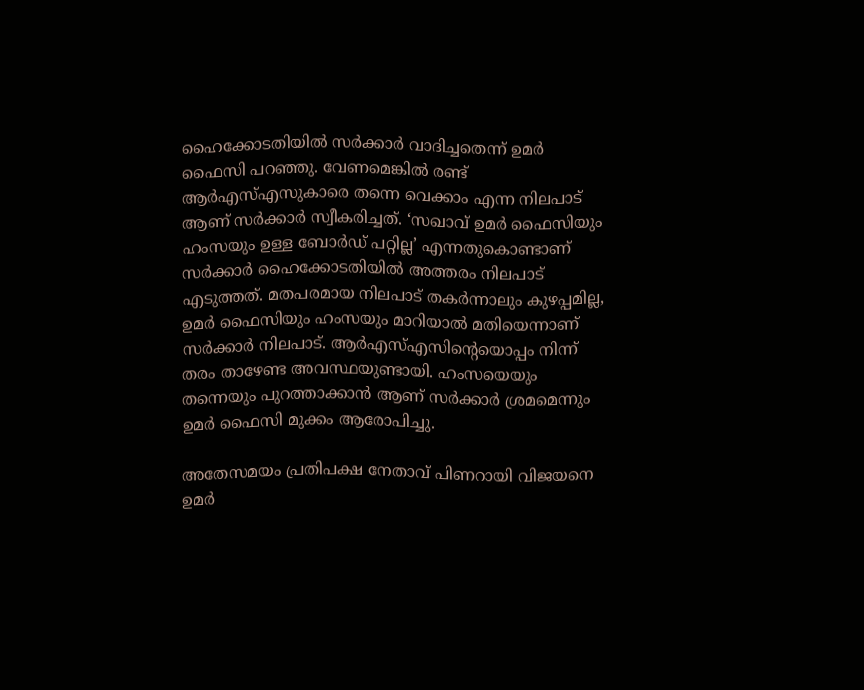ഹൈക്കോടതിയില്‍ സര്‍ക്കാര്‍ വാദിച്ചതെന്ന് ഉമര്‍ ഫൈസി പറഞ്ഞു. വേണമെങ്കില്‍ രണ്ട് ആര്‍എസ്എസുകാരെ തന്നെ വെക്കാം എന്ന നിലപാട് ആണ് സര്‍ക്കാര്‍ സ്വീകരിച്ചത്. ‘സഖാവ് ഉമര്‍ ഫൈസിയും ഹംസയും ഉള്ള ബോര്‍ഡ് പറ്റില്ല’ എന്നതുകൊണ്ടാണ് സര്‍ക്കാര്‍ ഹൈക്കോടതിയില്‍ അത്തരം നിലപാട് എടുത്തത്. മതപരമായ നിലപാട് തകര്‍ന്നാലും കുഴപ്പമില്ല, ഉമര്‍ ഫൈസിയും ഹംസയും മാറിയാല്‍ മതിയെന്നാണ് സര്‍ക്കാര്‍ നിലപാട്. ആര്‍എസ്എസിന്റെയൊപ്പം നിന്ന് തരം താഴേണ്ട അവസ്ഥയുണ്ടായി. ഹംസയെയും തന്നെയും പുറത്താക്കാന്‍ ആണ് സര്‍ക്കാര്‍ ശ്രമമെന്നും ഉമര്‍ ഫൈസി മുക്കം ആരോപിച്ചു.

അതേസമയം പ്രതിപക്ഷ നേതാവ് പിണറായി വിജയനെ ഉമര്‍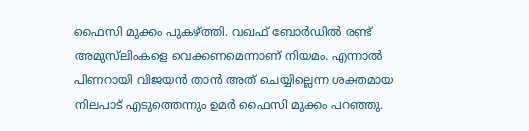ഫൈസി മുക്കം പുകഴ്ത്തി. വഖഫ് ബോര്‍ഡില്‍ രണ്ട് അമുസ്‌ലിംകളെ വെക്കണമെന്നാണ് നിയമം. എന്നാല്‍ പിണറായി വിജയന്‍ താന്‍ അത് ചെയ്യില്ലെന്ന ശക്തമായ നിലപാട് എടുത്തെന്നും ഉമര്‍ ഫൈസി മുക്കം പറഞ്ഞു.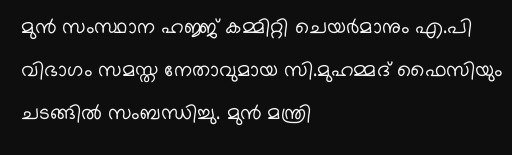മുന്‍ സംസ്ഥാന ഹജ്ജ് കമ്മിറ്റി ചെയര്‍മാനും എ.പി വിഭാഗം സമസ്ത നേതാവുമായ സി.മുഹമ്മദ് ഫൈസിയും ചടങ്ങില്‍ സംബന്ധിച്ചു. മുന്‍ മന്ത്രി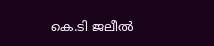കെ.ടി ജലീല്‍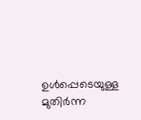ഉള്‍പ്പെടെയുള്ള മുതിര്‍ന്ന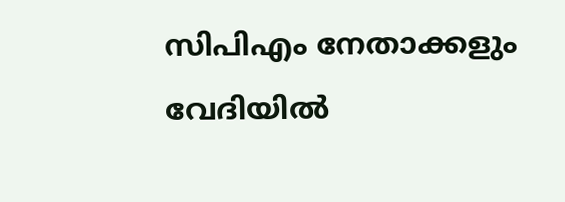സിപിഎം നേതാക്കളും വേദിയില്‍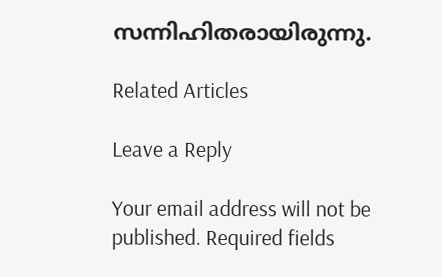സന്നിഹിതരായിരുന്നു.

Related Articles

Leave a Reply

Your email address will not be published. Required fields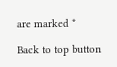are marked *

Back to top button